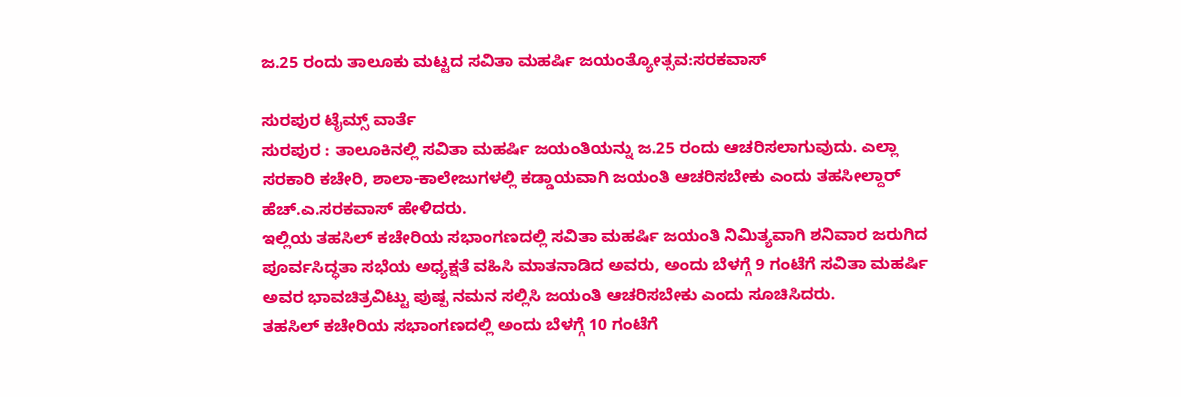ಜ.25 ರಂದು ತಾಲೂಕು ಮಟ್ಟದ ಸವಿತಾ ಮಹರ್ಷಿ ಜಯಂತ್ಯೋತ್ಸವ:ಸರಕವಾಸ್

ಸುರಪುರ ಟೈಮ್ಸ್ ವಾರ್ತೆ
ಸುರಪುರ : ತಾಲೂಕಿನಲ್ಲಿ ಸವಿತಾ ಮಹರ್ಷಿ ಜಯಂತಿಯನ್ನು ಜ.25 ರಂದು ಆಚರಿಸಲಾಗುವುದು. ಎಲ್ಲಾ ಸರಕಾರಿ ಕಚೇರಿ, ಶಾಲಾ-ಕಾಲೇಜುಗಳಲ್ಲಿ ಕಡ್ಡಾಯವಾಗಿ ಜಯಂತಿ ಆಚರಿಸಬೇಕು ಎಂದು ತಹಸೀಲ್ದಾರ್ ಹೆಚ್.ಎ.ಸರಕವಾಸ್ ಹೇಳಿದರು.
ಇಲ್ಲಿಯ ತಹಸಿಲ್ ಕಚೇರಿಯ ಸಭಾಂಗಣದಲ್ಲಿ ಸವಿತಾ ಮಹರ್ಷಿ ಜಯಂತಿ ನಿಮಿತ್ಯವಾಗಿ ಶನಿವಾರ ಜರುಗಿದ ಪೂರ್ವಸಿದ್ಧತಾ ಸಭೆಯ ಅಧ್ಯಕ್ಷತೆ ವಹಿಸಿ ಮಾತನಾಡಿದ ಅವರು, ಅಂದು ಬೆಳಗ್ಗೆ 9 ಗಂಟೆಗೆ ಸವಿತಾ ಮಹರ್ಷಿ ಅವರ ಭಾವಚಿತ್ರವಿಟ್ಟು ಪುಷ್ಪ ನಮನ ಸಲ್ಲಿಸಿ ಜಯಂತಿ ಆಚರಿಸಬೇಕು ಎಂದು ಸೂಚಿಸಿದರು.
ತಹಸಿಲ್ ಕಚೇರಿಯ ಸಭಾಂಗಣದಲ್ಲಿ ಅಂದು ಬೆಳಗ್ಗೆ 10 ಗಂಟೆಗೆ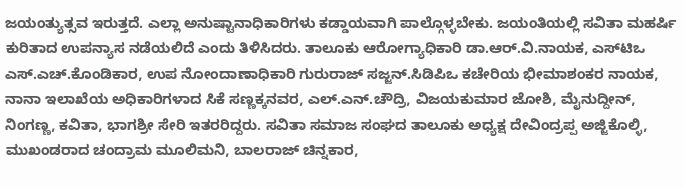ಜಯಂತ್ಯುತ್ಸವ ಇರುತ್ತದೆ. ಎಲ್ಲಾ ಅನುಷ್ಟಾನಾಧಿಕಾರಿಗಳು ಕಡ್ಡಾಯವಾಗಿ ಪಾಲ್ಗೊಳ್ಳಬೇಕು. ಜಯಂತಿಯಲ್ಲಿ ಸವಿತಾ ಮಹರ್ಷಿ ಕುರಿತಾದ ಉಪನ್ಯಾಸ ನಡೆಯಲಿದೆ ಎಂದು ತಿಳಿಸಿದರು. ತಾಲೂಕು ಆರೋಗ್ಯಾಧಿಕಾರಿ ಡಾ.ಆರ್.ವಿ.ನಾಯಕ, ಎಸ್‌ಟಿಒ ಎಸ್.ಎಚ್.ಕೊಂಡಿಕಾರ, ಉಪ ನೋಂದಾಣಾಧಿಕಾರಿ ಗುರುರಾಜ್ ಸಜ್ಜನ್.ಸಿಡಿಪಿಒ ಕಚೇರಿಯ ಭೀಮಾಶಂಕರ ನಾಯಕ, ನಾನಾ ಇಲಾಖೆಯ ಅಧಿಕಾರಿಗಳಾದ ಸಿಕೆ ಸಣ್ಣಕ್ಕನವರ, ಎಲ್.ಎನ್.ಚೌದ್ರಿ, ವಿಜಯಕುಮಾರ ಜೋಶಿ, ಮೈನುದ್ದೀನ್, ನಿಂಗಣ್ಣ, ಕವಿತಾ, ಭಾಗಶ್ರೀ ಸೇರಿ ಇತರರಿದ್ದರು. ಸವಿತಾ ಸಮಾಜ ಸಂಘದ ತಾಲೂಕು ಅಧ್ಯಕ್ಷ ದೇವಿಂದ್ರಪ್ಪ ಅಜ್ಜಿಕೊಲ್ಳಿ, ಮುಖಂಡರಾದ ಚಂದ್ರಾಮ ಮೂಲಿಮನಿ, ಬಾಲರಾಜ್ ಚಿನ್ನಕಾರ,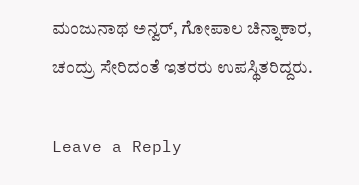ಮಂಜುನಾಥ ಅನ್ವರ್, ಗೋಪಾಲ ಚಿನ್ನಾಕಾರ, ಚಂದ್ರು ಸೇರಿದಂತೆ ಇತರರು ಉಪಸ್ಥಿತರಿದ್ದರು.

Leave a Reply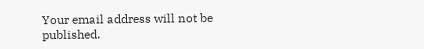Your email address will not be published.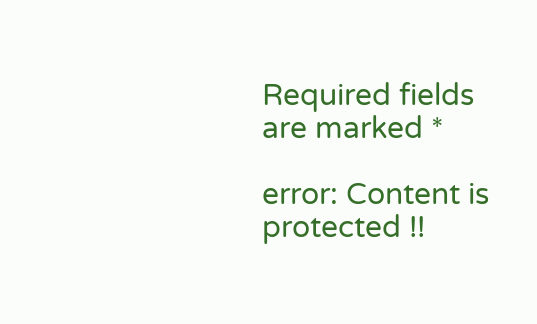Required fields are marked *

error: Content is protected !!